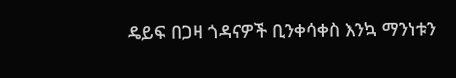ዴይፍ በጋዛ ጎዳናዎች ቢንቀሳቀስ እንኳ ማንነቱን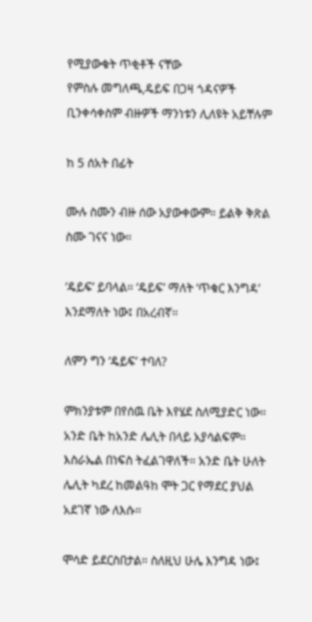የሚያውቁት ጥቂቶች ናቸው
የምስሉ መግለጫ,ዴይፍ በጋዛ ጎዳናዎች ቢንቀሳቀስም ብዙዎች ማንነቱን ሊለዩት አይቸሉም

ከ 5 ሰአት በፊት

ሙሉ ስሙን ብዙ ሰው አያውቀውም። ይልቅ ቅጽል ስሙ ገናና ነው።

‘ዴይፍ’ ይባላል። ‘ዴይፍ’ ማለት ‘ጥቁር እንግዳ’ እንደማለት ነው፤ በአረብኛ።

ለምን ግን ‘ዴይፍ’ ተባለ?

ምክንያቱም በየሰዉ ቤት እየሄደ ስለሚያድር ነው። አንድ ቤት ከአንድ ሌሊት በላይ አያሳልፍም። እስራኤል በነፍስ ትፈልገዋለች። አንድ ቤት ሁለት ሌሊት ካደረ ከመልዓከ ሞት ጋር የማደር ያህል አደገኛ ነው ለእሱ።

ሞሳድ ይደርስበታል። ስለዚህ ሁሌ እንግዳ ነው፤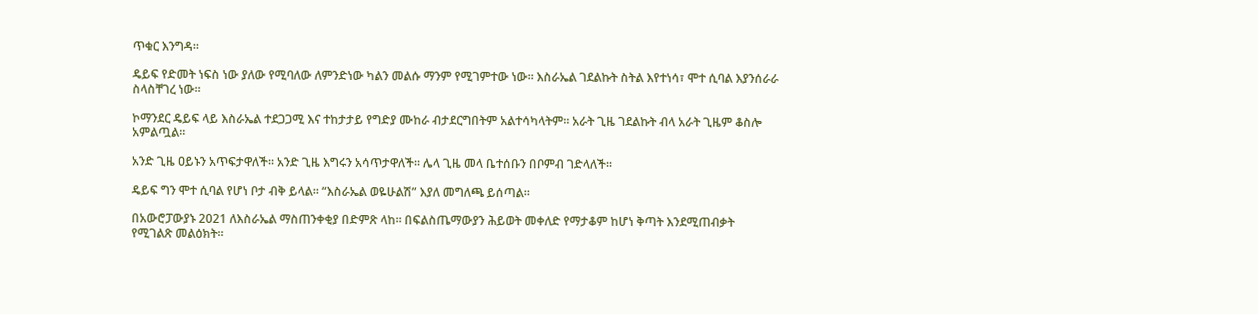ጥቁር እንግዳ።

ዴይፍ የድመት ነፍስ ነው ያለው የሚባለው ለምንድነው ካልን መልሱ ማንም የሚገምተው ነው። እስራኤል ገደልኩት ስትል እየተነሳ፣ ሞተ ሲባል እያንሰራራ ስላስቸገረ ነው።

ኮማንደር ዴይፍ ላይ እስራኤል ተደጋጋሚ እና ተከታታይ የግድያ ሙከራ ብታደርግበትም አልተሳካላትም። አራት ጊዜ ገደልኩት ብላ አራት ጊዜም ቆስሎ አምልጧል።

አንድ ጊዜ ዐይኑን አጥፍታዋለች። አንድ ጊዜ እግሩን አሳጥታዋለች። ሌላ ጊዜ መላ ቤተሰቡን በቦምብ ገድላለች።

ዴይፍ ግን ሞተ ሲባል የሆነ ቦታ ብቅ ይላል። “እስራኤል ወዬሁልሽ” እያለ መግለጫ ይሰጣል።

በአውሮፓውያኑ 2021 ለእስራኤል ማስጠንቀቂያ በድምጽ ላከ። በፍልስጤማውያን ሕይወት መቀለድ የማታቆም ከሆነ ቅጣት እንደሚጠብቃት የሚገልጽ መልዕክት።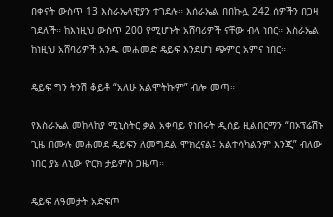በቀናት ውስጥ 13 እስራኤላዊያን ተገደሉ። እሰራኤል በበኩሏ 242 ሰዎችን በጋዛ ገደለች። ከእነዚህ ውስጥ 200 የሚሆኑት አሸባሪዎች ናቸው ብላ ነበር። እስራኤል ከነዚህ አሸባሪዎች አንዱ መሐመድ ዴይፍ እንደሆነ ጭምር አምና ነበር።

ዴይፍ ግን ትንሽ ቆይቶ “አለሁ አልሞትኩም” ብሎ መጣ።

የእስራኤል መከላከያ ሚኒስትር ቃል አቀባይ የነበሩት ዲሰይ ዚልበርማን “በኦፕሬሽኑ ጊዜ በሙሉ መሐመደ ዴይፍን ለመግደል ሞክረናል፤ አልተሳካልንም እንጂ” ብለው ነበር ያኔ ለኒው ዮርክ ታይምስ ጋዜጣ።

ዴይፍ ለዓመታት አድፍጦ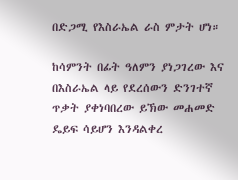በድጋሚ የእስራኤል ራስ ምታት ሆነ።

ከሳምንት በፊት ዓለምን ያነጋገረው እና በእስራኤል ላይ የደረሰውን ድንገተኛ ጥቃት ያቀነባበረው ይኽው መሐመድ ዴይፍ ሳይሆን እንዳልቀረ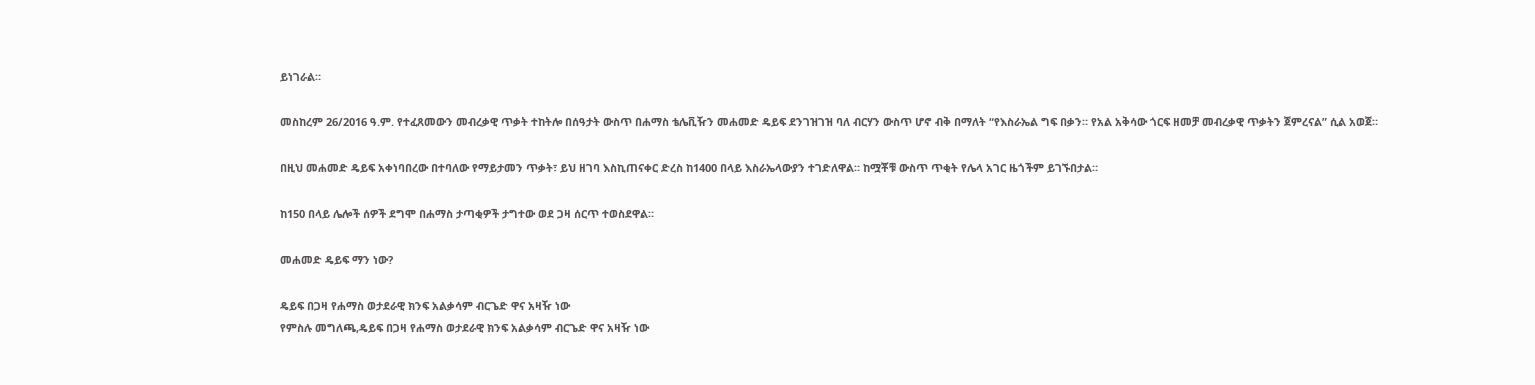ይነገራል።

መስከረም 26/2016 ዓ.ም. የተፈጸመውን መብረቃዊ ጥቃት ተከትሎ በሰዓታት ውስጥ በሐማስ ቴሌቪዥን መሐመድ ዴይፍ ደንገዝገዝ ባለ ብርሃን ውስጥ ሆኖ ብቅ በማለት “የእስራኤል ግፍ በቃን። የአል አቅሳው ጎርፍ ዘመቻ መብረቃዊ ጥቃትን ጀምረናል” ሲል አወጀ።

በዚህ መሐመድ ዴይፍ አቀነባበረው በተባለው የማይታመን ጥቃት፣ ይህ ዘገባ እስኪጠናቀር ድረስ ከ1400 በላይ እስራኤላውያን ተገድለዋል። ከሟቾቹ ውስጥ ጥቂት የሌላ አገር ዜጎችም ይገኙበታል።

ከ150 በላይ ሌሎች ሰዎች ደግሞ በሐማስ ታጣቂዎች ታግተው ወደ ጋዛ ሰርጥ ተወስደዋል።

መሐመድ ዴይፍ ማን ነው?

ዴይፍ በጋዛ የሐማስ ወታደራዊ ክንፍ አልቃሳም ብርጌድ ዋና አዛዥ ነው
የምስሉ መግለጫ,ዴይፍ በጋዛ የሐማስ ወታደራዊ ክንፍ አልቃሳም ብርጌድ ዋና አዛዥ ነው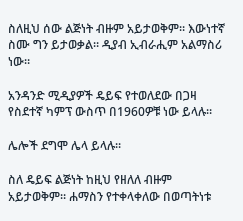ስለዚህ ሰው ልጅነት ብዙም አይታወቅም። እውነተኛ ስሙ ግን ይታወቃል። ዲያብ ኢብራሒም አልማስሪ ነው።

አንዳንድ ሚዲያዎች ዴይፍ የተወለደው በጋዛ የስደተኛ ካምፕ ውስጥ በ1960ዎቹ ነው ይላሉ።

ሌሎች ደግሞ ሌላ ይላሉ።

ስለ ዴይፍ ልጅነት ከዚህ የዘለለ ብዙም አይታወቅም። ሐማስን የተቀላቀለው በወጣትነቱ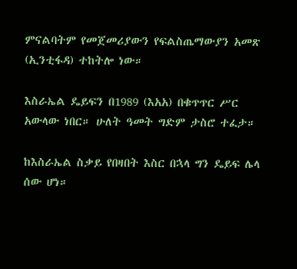ምናልባትም የመጀመሪያውን የፍልስጤማውያን አመጽ (ኢንቲፋዳ) ተከትሎ ነው።

እስራኤል ዴይፍን በ1989 (እአአ) በቁጥጥር ሥር አውላው ነበር። ሁለት ዓመት ግድም ታስሮ ተፈታ።

ከእስራኤል ስቃይ የበዛበት እስር በኋላ ግን ዴይፍ ሌላ ሰው ሆነ።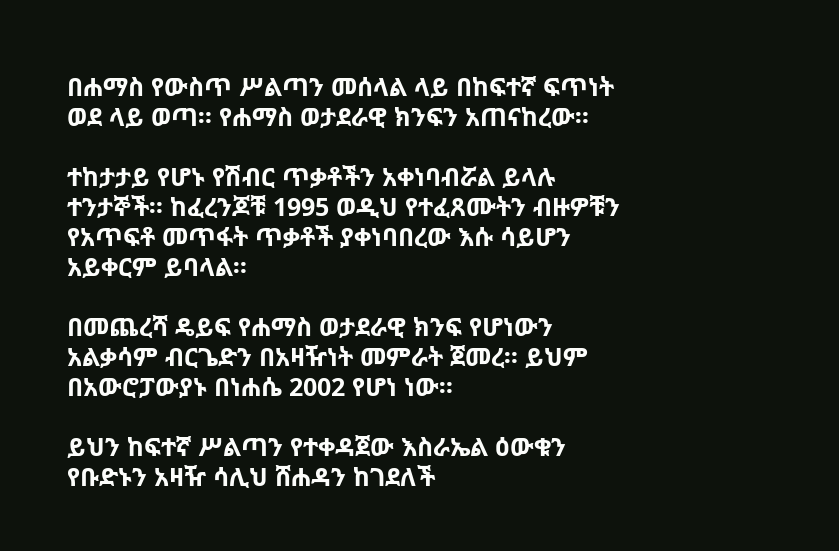በሐማስ የውስጥ ሥልጣን መሰላል ላይ በከፍተኛ ፍጥነት ወደ ላይ ወጣ። የሐማስ ወታደራዊ ክንፍን አጠናከረው።

ተከታታይ የሆኑ የሽብር ጥቃቶችን አቀነባብሯል ይላሉ ተንታኞች። ከፈረንጆቹ 1995 ወዲህ የተፈጸሙትን ብዙዎቹን የአጥፍቶ መጥፋት ጥቃቶች ያቀነባበረው እሱ ሳይሆን አይቀርም ይባላል።

በመጨረሻ ዴይፍ የሐማስ ወታደራዊ ክንፍ የሆነውን አልቃሳም ብርጌድን በአዛዥነት መምራት ጀመረ። ይህም በአውሮፓውያኑ በነሐሴ 2002 የሆነ ነው።

ይህን ከፍተኛ ሥልጣን የተቀዳጀው እስራኤል ዕውቁን የቡድኑን አዛዥ ሳሊህ ሸሐዳን ከገደለች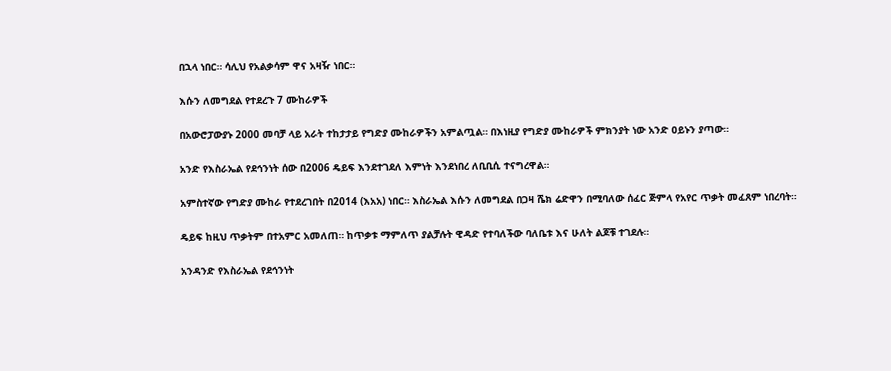በኋላ ነበር። ሳሊህ የአልቃሳም ዋና አዛዥ ነበር።

እሱን ለመግደል የተደረጉ 7 ሙከራዎች

በአውሮፓውያኑ 2000 መባቻ ላይ አራት ተከታታይ የግድያ ሙከራዎችን አምልጧል። በእነዚያ የግድያ ሙከራዎች ምክንያት ነው አንድ ዐይኑን ያጣው።

አንድ የእስራኤል የደኅንነት ሰው በ2006 ዴይፍ እንደተገደለ እምነት እንደነበረ ለቢቢሲ ተናግረዋል።

አምስተኛው የግድያ ሙከራ የተደረገበት በ2014 (እአአ) ነበር። እስራኤል እሱን ለመግደል በጋዛ ሼክ ሬድዋን በሚባለው ሰፈር ጅምላ የአየር ጥቃት መፈጸም ነበረባት።

ዴይፍ ከዚህ ጥቃትም በተአምር አመለጠ። ከጥቃቱ ማምለጥ ያልቻሉት ዊዳድ የተባለችው ባለቤቱ እና ሁለት ልጆቹ ተገደሉ።

አንዳንድ የእስራኤል የደኅንነት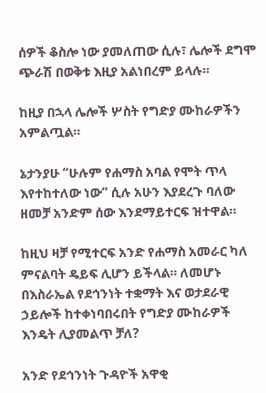ሰዎች ቆስሎ ነው ያመለጠው ሲሉ፣ ሌሎች ደግሞ ጭራሽ በወቅቱ እዚያ አልነበረም ይላሉ።

ከዚያ በኋላ ሌሎች ሦስት የግድያ ሙከራዎችን አምልጧል።

ኔታንያሁ “ሁሉም የሐማስ አባል የሞት ጥላ እየተከተለው ነው” ሲሉ አሁን እያደረጉ ባለው ዘመቻ አንድም ሰው እንደማይተርፍ ዝተዋል።

ከዚህ ዛቻ የሚተርፍ አንድ የሐማስ አመራር ካለ ምናልባት ዴይፍ ሊሆን ይችላል። ለመሆኑ በእስራኤል የደኅንነት ተቋማት እና ወታደራዊ ኃይሎች ከተቀነባበሩበት የግድያ ሙከራዎች እንዴት ሊያመልጥ ቻለ?

አንድ የደኅንነት ጉዳዮች አዋቂ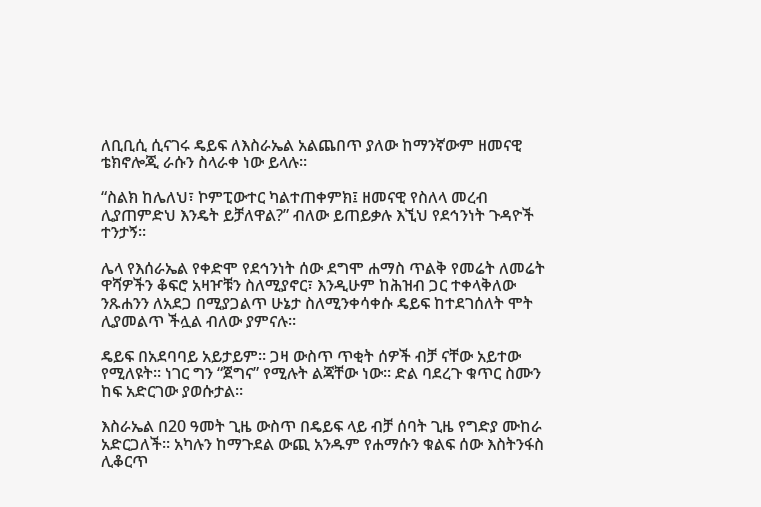ለቢቢሲ ሲናገሩ ዴይፍ ለእስራኤል አልጨበጥ ያለው ከማንኛውም ዘመናዊ ቴክኖሎጂ ራሱን ስላራቀ ነው ይላሉ።

“ስልክ ከሌለህ፣ ኮምፒውተር ካልተጠቀምክ፤ ዘመናዊ የስለላ መረብ ሊያጠምድህ እንዴት ይቻለዋል?” ብለው ይጠይቃሉ እኚህ የደኅንነት ጉዳዮች ተንታኝ።

ሌላ የእሰራኤል የቀድሞ የደኅንነት ሰው ደግሞ ሐማስ ጥልቅ የመሬት ለመሬት ዋሻዎችን ቆፍሮ አዛዦቹን ስለሚያኖር፣ እንዲሁም ከሕዝብ ጋር ተቀላቅለው ንጹሐንን ለአደጋ በሚያጋልጥ ሁኔታ ስለሚንቀሳቀሱ ዴይፍ ከተደገሰለት ሞት ሊያመልጥ ችሏል ብለው ያምናሉ።

ዴይፍ በአደባባይ አይታይም። ጋዛ ውስጥ ጥቂት ሰዎች ብቻ ናቸው አይተው የሚለዩት። ነገር ግን “ጀግና” የሚሉት ልጃቸው ነው። ድል ባደረጉ ቁጥር ስሙን ከፍ አድርገው ያወሱታል።

እስራኤል በ20 ዓመት ጊዜ ውስጥ በዴይፍ ላይ ብቻ ሰባት ጊዜ የግድያ ሙከራ አድርጋለች። አካሉን ከማጉደል ውጪ አንዱም የሐማሱን ቁልፍ ሰው እስትንፋስ ሊቆርጥ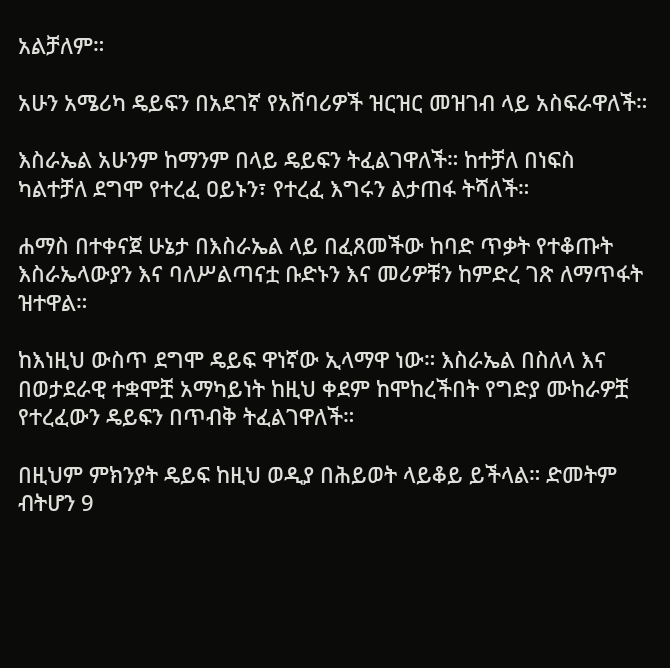አልቻለም።

አሁን አሜሪካ ዴይፍን በአደገኛ የአሸባሪዎች ዝርዝር መዝገብ ላይ አስፍራዋለች።

እስራኤል አሁንም ከማንም በላይ ዴይፍን ትፈልገዋለች። ከተቻለ በነፍስ ካልተቻለ ደግሞ የተረፈ ዐይኑን፣ የተረፈ እግሩን ልታጠፋ ትሻለች።

ሐማስ በተቀናጀ ሁኔታ በእስራኤል ላይ በፈጸመችው ከባድ ጥቃት የተቆጡት እስራኤላውያን እና ባለሥልጣናቷ ቡድኑን እና መሪዎቹን ከምድረ ገጽ ለማጥፋት ዝተዋል።

ከእነዚህ ውስጥ ደግሞ ዴይፍ ዋነኛው ኢላማዋ ነው። እስራኤል በስለላ እና በወታደራዊ ተቋሞቿ አማካይነት ከዚህ ቀደም ከሞከረችበት የግድያ ሙከራዎቿ የተረፈውን ዴይፍን በጥብቅ ትፈልገዋለች።

በዚህም ምክንያት ዴይፍ ከዚህ ወዲያ በሕይወት ላይቆይ ይችላል። ድመትም ብትሆን 9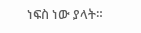ነፍስ ነው ያላት።